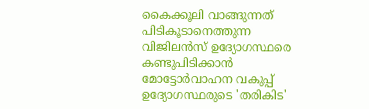കൈക്കൂലി വാങ്ങുന്നത് പിടികൂടാനെത്തുന്ന വിജിലന്‍സ് ഉദ്യോഗസ്ഥരെ കണ്ടുപിടിക്കാന്‍ മോട്ടോര്‍വാഹന വകുപ്പ് ഉദ്യോഗസ്ഥരുടെ 'തരികിട'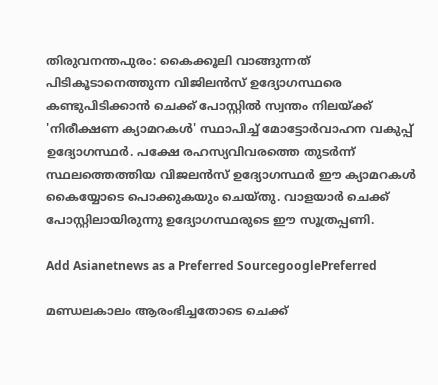തിരുവനന്തപുരം: കൈക്കൂലി വാങ്ങുന്നത് പിടികൂടാനെത്തുന്ന വിജിലന്‍സ് ഉദ്യോഗസ്ഥരെ കണ്ടുപിടിക്കാന്‍ ചെക്ക് പോസ്റ്റില്‍ സ്വന്തം നിലയ്ക്ക് 'നിരീക്ഷണ ക്യാമറകള്‍' സ്ഥാപിച്ച് മോട്ടോര്‍വാഹന വകുപ്പ് ഉദ്യോഗസ്ഥര്‍. പക്ഷേ രഹസ്യവിവരത്തെ തുടര്‍ന്ന് സ്ഥലത്തെത്തിയ വിജലന്‍സ് ഉദ്യോഗസ്ഥര്‍ ഈ ക്യാമറകള്‍ കൈയ്യോടെ പൊക്കുകയും ചെയ്‍തു. വാളയാര്‍ ചെക്ക് പോസ്റ്റിലായിരുന്നു ഉദ്യോഗസ്ഥരുടെ ഈ സൂത്രപ്പണി.

Add Asianetnews as a Preferred SourcegooglePreferred

മണ്ഡലകാലം ആരംഭിച്ചതോടെ ചെക്ക്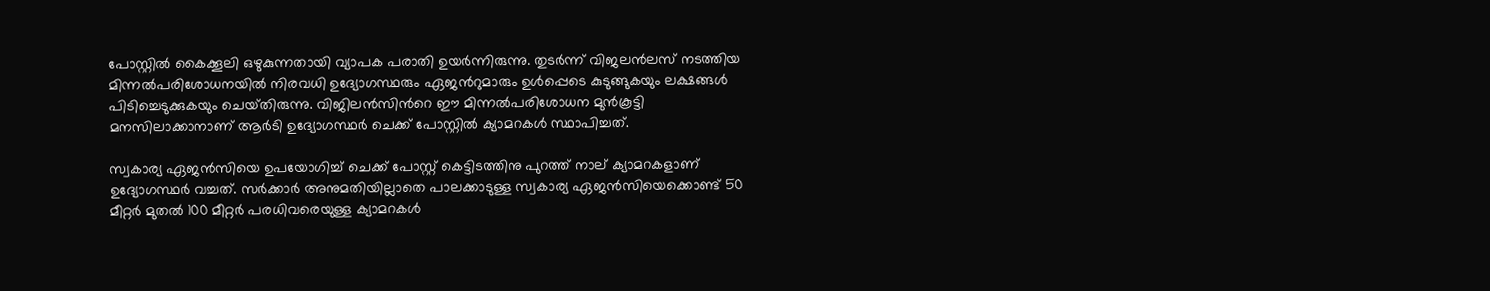പോസ്റ്റില്‍ കൈക്കൂലി ഒഴുകുന്നതായി വ്യാപക പരാതി ഉയര്‍ന്നിരുന്നു. തുടര്‍ന്ന് വിജലന്‍ലസ് നടത്തിയ മിന്നല്‍പരിശോധനയില്‍ നിരവധി ഉദ്യോഗസ്ഥരും ഏജന്‍റുമാരും ഉള്‍പ്പെടെ കുടുങ്ങുകയും ലക്ഷങ്ങള്‍ പിടിച്ചെടുക്കുകയും ചെയ്‍തിരുന്നു. വിജിലന്‍സിന്‍റെ ഈ മിന്നല്‍പരിശോധന മുന്‍കൂട്ടി മനസിലാക്കാനാണ് ആര്‍ടി ഉദ്യോഗസ്ഥര്‍ ചെക്ക് പോസ്റ്റില്‍ ക്യാമറകള്‍ സ്ഥാപിച്ചത്.

സ്വകാര്യ ഏജന്‍സിയെ ഉപയോഗിച്ച് ചെക്ക് പോസ്റ്റ് കെട്ടിടത്തിനു പുറത്ത് നാല് ക്യാമറകളാണ് ഉദ്യോഗസ്ഥര്‍ വച്ചത്. സര്‍ക്കാര്‍ അനുമതിയില്ലാതെ പാലക്കാടുള്ള സ്വകാര്യ ഏജന്‍സിയെക്കൊണ്ട് 50 മീറ്റര്‍ മുതല്‍ 100 മീറ്റര്‍ പരധിവരെയുള്ള ക്യാമറകള്‍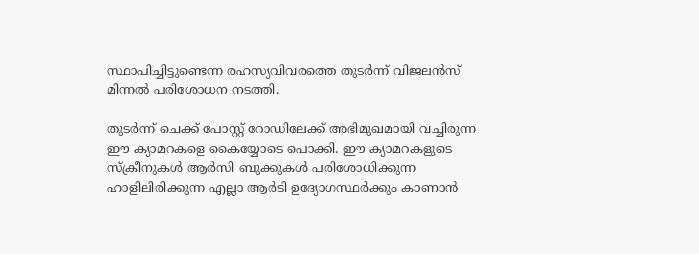സ്ഥാപിച്ചിട്ടുണ്ടെന്ന രഹസ്യവിവരത്തെ തുടര്‍ന്ന് വിജലന്‍സ് മിന്നല്‍ പരിശോധന നടത്തി.

തുടര്‍ന്ന് ചെക്ക് പോസ്റ്റ് റോഡിലേക്ക് അഭിമുഖമായി വച്ചിരുന്ന ഈ ക്യാമറകളെ കൈയ്യോടെ പൊക്കി. ഈ ക്യാമറകളുടെ സ്‍ക്രീനുകള്‍ ആര്‍സി ബുക്കുകള്‍ പരിശോധിക്കുന്ന ഹാളിലിരിക്കുന്ന എല്ലാ ആര്‍ടി ഉദ്യോഗസ്ഥര്‍ക്കും കാണാന്‍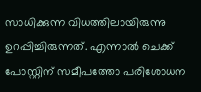സാധിക്കുന്ന വിധത്തിലായിരുന്നു ഉറപ്പിച്ചിരുന്നത്. എന്നാല്‍ ചെക്ക് പോസ്റ്റിന് സമീപത്തോ പരിശോധന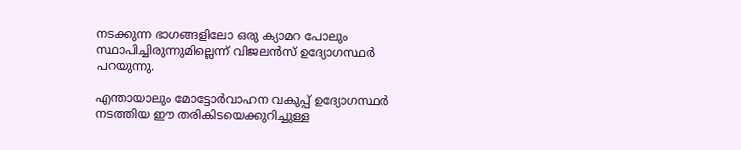നടക്കുന്ന ഭാഗങ്ങളിലോ ഒരു ക്യാമറ പോലും സ്ഥാപിച്ചിരുന്നുമില്ലെന്ന് വിജലന്‍സ് ഉദ്യോഗസ്ഥര്‍ പറയുന്നു.

എന്തായാലും മോട്ടോര്‍വാഹന വകുപ്പ് ഉദ്യോഗസ്ഥര്‍ നടത്തിയ ഈ തരികിടയെക്കുറിച്ചുള്ള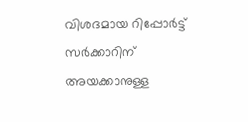വിശദമായ റിപ്പോര്‍ട്ട് സര്‍ക്കാറിന് അയക്കാനുള്ള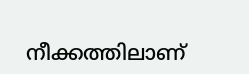നീക്കത്തിലാണ്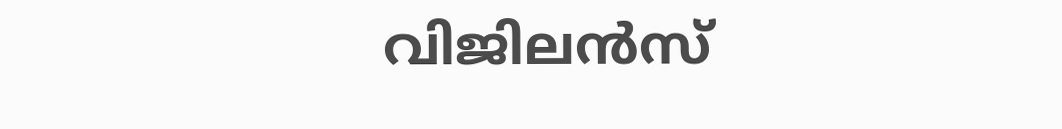വിജിലന്‍സ്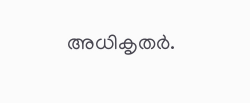അധികൃതര്‍.